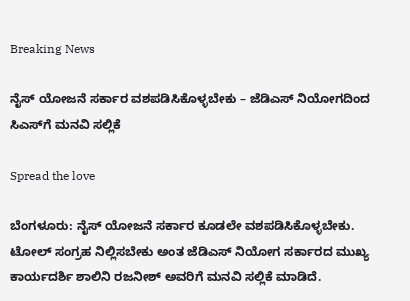Breaking News

ನೈಸ್ ಯೋಜನೆ ಸರ್ಕಾರ ವಶಪಡಿಸಿಕೊಳ್ಳಬೇಕು – ಜೆಡಿಎಸ್ ನಿಯೋಗದಿಂದ ಸಿಎಸ್‌ಗೆ ಮನವಿ ಸಲ್ಲಿಕೆ

Spread the love

ಬೆಂಗಳೂರು: ನೈಸ್ ಯೋಜನೆ ಸರ್ಕಾರ ಕೂಡಲೇ ವಶಪಡಿಸಿಕೊಳ್ಳಬೇಕು. ಟೋಲ್ ಸಂಗ್ರಹ ನಿಲ್ಲಿಸಬೇಕು ಅಂತ ಜೆಡಿಎಸ್ ನಿಯೋಗ ಸರ್ಕಾರದ ಮುಖ್ಯ ಕಾರ್ಯದರ್ಶಿ ಶಾಲಿನಿ ರಜನೀಶ್ ಅವರಿಗೆ ಮನವಿ ಸಲ್ಲಿಕೆ ಮಾಡಿದೆ.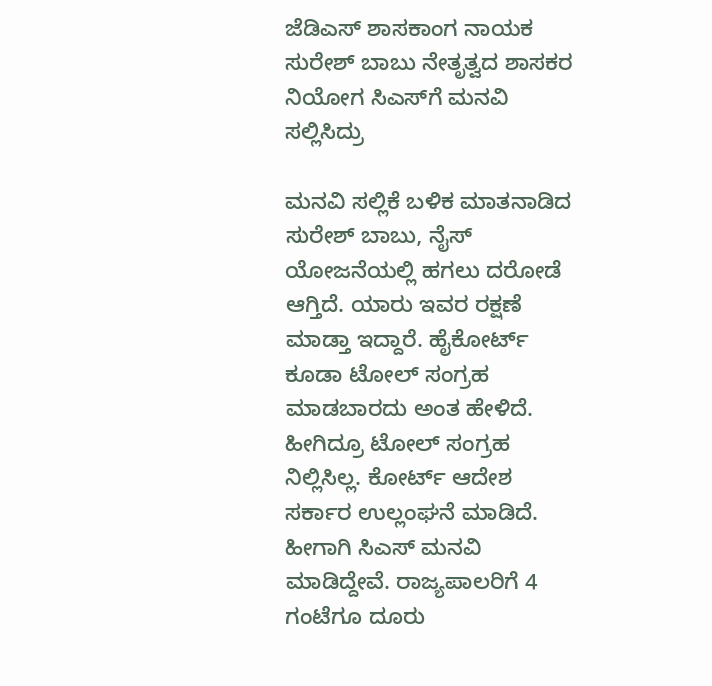ಜೆಡಿಎಸ್ ಶಾಸಕಾಂಗ ನಾಯಕ ಸುರೇಶ್ ಬಾಬು ನೇತೃತ್ವದ ಶಾಸಕರ ನಿಯೋಗ ಸಿಎಸ್‌ಗೆ ಮನವಿ ಸಲ್ಲಿಸಿದ್ರು

ಮನವಿ ಸಲ್ಲಿಕೆ ಬಳಿಕ ಮಾತನಾಡಿದ ಸುರೇಶ್ ಬಾಬು, ನೈಸ್ ಯೋಜನೆಯಲ್ಲಿ ಹಗಲು ದರೋಡೆ ಆಗ್ತಿದೆ. ಯಾರು ಇವರ ರಕ್ಷಣೆ ಮಾಡ್ತಾ ಇದ್ದಾರೆ. ಹೈಕೋರ್ಟ್ ಕೂಡಾ ಟೋಲ್ ಸಂಗ್ರಹ ಮಾಡಬಾರದು ಅಂತ ಹೇಳಿದೆ. ಹೀಗಿದ್ರೂ ಟೋಲ್ ಸಂಗ್ರಹ ನಿಲ್ಲಿಸಿಲ್ಲ. ಕೋರ್ಟ್ ಆದೇಶ ಸರ್ಕಾರ ಉಲ್ಲಂಘನೆ ಮಾಡಿದೆ. ಹೀಗಾಗಿ ಸಿಎಸ್ ಮನವಿ ಮಾಡಿದ್ದೇವೆ. ರಾಜ್ಯಪಾಲರಿಗೆ 4 ಗಂಟೆಗೂ ದೂರು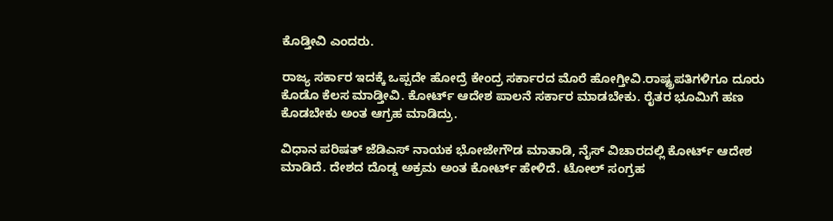ಕೊಡ್ತೀವಿ ಎಂದರು.

ರಾಜ್ಯ ಸರ್ಕಾರ ಇದಕ್ಕೆ ಒಪ್ಪದೇ ಹೋದ್ರೆ ಕೇಂದ್ರ ಸರ್ಕಾರದ ಮೊರೆ ಹೋಗ್ತೀವಿ.ರಾಷ್ಟ್ರಪತಿಗಳಿಗೂ ದೂರು ಕೊಡೊ ಕೆಲಸ ಮಾಡ್ತೀವಿ. ಕೋರ್ಟ್ ಆದೇಶ ಪಾಲನೆ ಸರ್ಕಾರ ಮಾಡಬೇಕು. ರೈತರ ಭೂಮಿಗೆ ಹಣ ಕೊಡಬೇಕು ಅಂತ ಆಗ್ರಹ ಮಾಡಿದ್ರು.

ವಿಧಾನ ಪರಿಷತ್ ಜೆಡಿಎಸ್ ನಾಯಕ ಭೋಜೇಗೌಡ ಮಾತಾಡಿ, ನೈಸ್ ವಿಚಾರದಲ್ಲಿ ಕೋರ್ಟ್ ಆದೇಶ ಮಾಡಿದೆ. ದೇಶದ ದೊಡ್ಡ ಅಕ್ರಮ ಅಂತ ಕೋರ್ಟ್ ಹೇಳಿದೆ. ಟೋಲ್ ಸಂಗ್ರಹ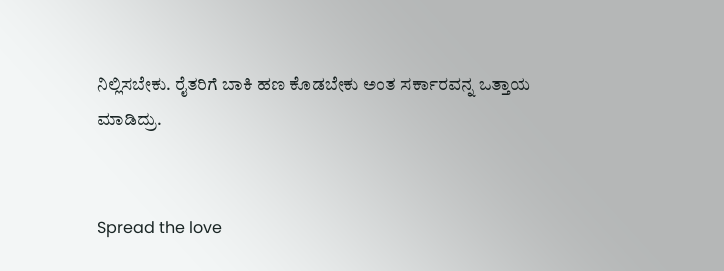ನಿಲ್ಲಿಸಬೇಕು. ರೈತರಿಗೆ ಬಾಕಿ ಹಣ ಕೊಡಬೇಕು ಅಂತ ಸರ್ಕಾರವನ್ನ ಒತ್ತಾಯ ಮಾಡಿದ್ರು.


Spread the love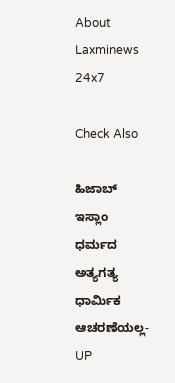About Laxminews 24x7

Check Also

ಹಿಜಾಬ್ ಇಸ್ಲಾಂ ಧರ್ಮದ ಅತ್ಯಗತ್ಯ ಧಾರ್ಮಿಕ ಆಚರಣೆಯಲ್ಲ- UP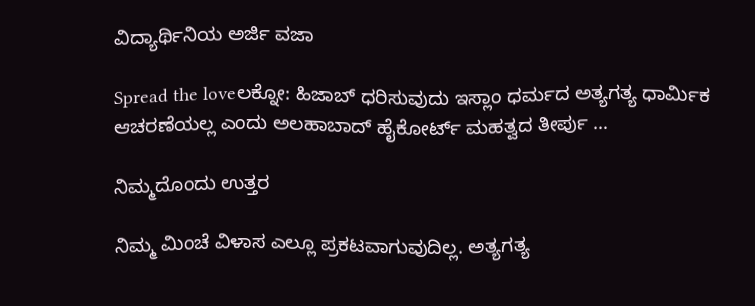ವಿದ್ಯಾರ್ಥಿನಿಯ ಅರ್ಜಿ ವಜಾ

Spread the loveಲಕ್ನೋ: ಹಿಜಾಬ್ ಧರಿಸುವುದು ಇಸ್ಲಾಂ ಧರ್ಮದ ಅತ್ಯಗತ್ಯ ಧಾರ್ಮಿಕ ಆಚರಣೆಯಲ್ಲ ಎಂದು ಅಲಹಾಬಾದ್ ಹೈಕೋರ್ಟ್ ಮಹತ್ವದ ತೀರ್ಪು …

ನಿಮ್ಮದೊಂದು ಉತ್ತರ

ನಿಮ್ಮ ಮಿಂಚೆ ವಿಳಾಸ ಎಲ್ಲೂ ಪ್ರಕಟವಾಗುವುದಿಲ್ಲ. ಅತ್ಯಗತ್ಯ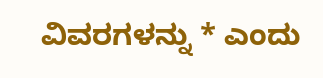ವಿವರಗಳನ್ನು * ಎಂದು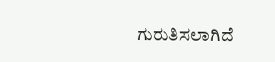ಗುರುತಿಸಲಾಗಿದೆ